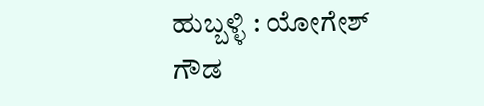ಹುಬ್ಬಳ್ಳಿ : ಯೋಗೇಶ್ ಗೌಡ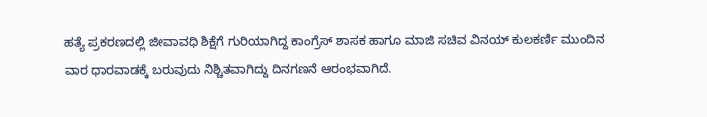ಹತ್ಯೆ ಪ್ರಕರಣದಲ್ಲಿ ಜೀವಾವಧಿ ಶಿಕ್ಷೆಗೆ ಗುರಿಯಾಗಿದ್ದ ಕಾಂಗ್ರೆಸ್ ಶಾಸಕ ಹಾಗೂ ಮಾಜಿ ಸಚಿವ ವಿನಯ್ ಕುಲಕರ್ಣಿ ಮುಂದಿನ ವಾರ ಧಾರವಾಡಕ್ಕೆ ಬರುವುದು ನಿಶ್ಚಿತವಾಗಿದ್ದು ದಿನಗಣನೆ ಆರಂಭವಾಗಿದೆ.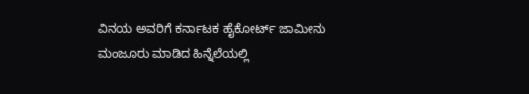ವಿನಯ ಅವರಿಗೆ ಕರ್ನಾಟಕ ಹೈಕೋರ್ಟ್ ಜಾಮೀನು ಮಂಜೂರು ಮಾಡಿದ ಹಿನ್ನೆಲೆಯಲ್ಲಿ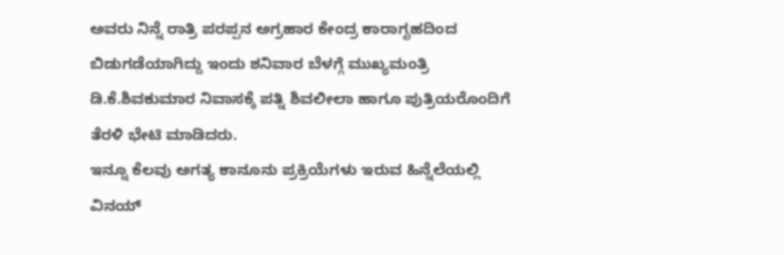ಅವರು ನಿನ್ನೆ ರಾತ್ರಿ ಪರಪ್ಪನ ಅಗ್ರಹಾರ ಕೇಂದ್ರ ಕಾರಾಗೃಹದಿಂದ ಬಿಡುಗಡೆಯಾಗಿದ್ದು ಇಂದು ಶನಿವಾರ ಬೆಳಗ್ಗೆ ಮುಖ್ಯಮಂತ್ರಿ ಡಿ.ಕೆ.ಶಿವಕುಮಾರ ನಿವಾಸಕ್ಕೆ ಪತ್ನಿ ಶಿವಲೀಲಾ ಹಾಗೂ ಪುತ್ರಿಯರೊಂದಿಗೆ ತೆರಳಿ ಭೇಟಿ ಮಾಡಿದರು.
ಇನ್ನೂ ಕೆಲವು ಅಗತ್ಯ ಕಾನೂನು ಪ್ರಕ್ರಿಯೆಗಳು ಇರುವ ಹಿನ್ನೆಲೆಯಲ್ಲಿ ವಿನಯ್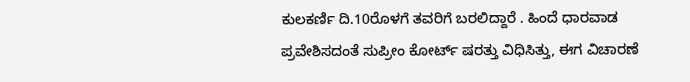ಕುಲಕರ್ಣಿ ದಿ.10ರೊಳಗೆ ತವರಿಗೆ ಬರಲಿದ್ದಾರೆ . ಹಿಂದೆ ಧಾರವಾಡ ಪ್ರವೇಶಿಸದಂತೆ ಸುಪ್ರೀಂ ಕೋರ್ಟ್ ಷರತ್ತು ವಿಧಿಸಿತ್ತು, ಈಗ ವಿಚಾರಣೆ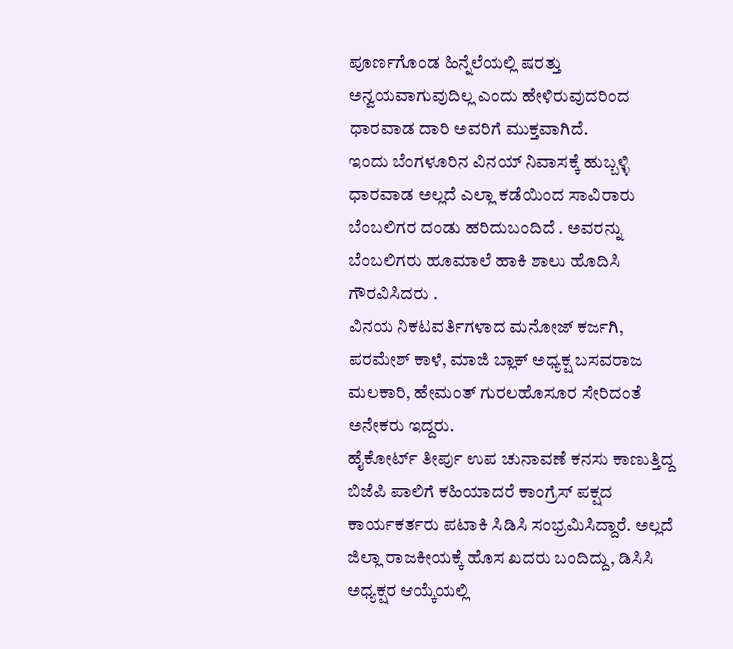ಪೂರ್ಣಗೊಂಡ ಹಿನ್ನೆಲೆಯಲ್ಲಿ ಷರತ್ತು ಅನ್ವಯವಾಗುವುದಿಲ್ಲ ಎಂದು ಹೇಳಿರುವುದರಿಂದ ಧಾರವಾಡ ದಾರಿ ಅವರಿಗೆ ಮುಕ್ತವಾಗಿದೆ.
ಇಂದು ಬೆಂಗಳೂರಿನ ವಿನಯ್ ನಿವಾಸಕ್ಕೆ ಹುಬ್ಬಳ್ಳಿ ಧಾರವಾಡ ಅಲ್ಲದೆ ಎಲ್ಲಾ ಕಡೆಯಿಂದ ಸಾವಿರಾರು ಬೆಂಬಲಿಗರ ದಂಡು ಹರಿದುಬಂದಿದೆ . ಅವರನ್ನು ಬೆಂಬಲಿಗರು ಹೂಮಾಲೆ ಹಾಕಿ ಶಾಲು ಹೊದಿಸಿ ಗೌರವಿಸಿದರು .
ವಿನಯ ನಿಕಟವರ್ತಿಗಳಾದ ಮನೋಜ್ ಕರ್ಜಗಿ, ಪರಮೇಶ್ ಕಾಳೆ, ಮಾಜಿ ಬ್ಲಾಕ್ ಅಧ್ಯಕ್ಷ ಬಸವರಾಜ ಮಲಕಾರಿ, ಹೇಮಂತ್ ಗುರಲಹೊಸೂರ ಸೇರಿದಂತೆ ಅನೇಕರು ಇದ್ದರು.
ಹೈಕೋರ್ಟ್ ತೀರ್ಪು ಉಪ ಚುನಾವಣೆ ಕನಸು ಕಾಣುತ್ತಿದ್ದ ಬಿಜೆಪಿ ಪಾಲಿಗೆ ಕಹಿಯಾದರೆ ಕಾಂಗ್ರೆಸ್ ಪಕ್ಷದ ಕಾರ್ಯಕರ್ತರು ಪಟಾಕಿ ಸಿಡಿಸಿ ಸಂಭ್ರಮಿಸಿದ್ದಾರೆ. ಅಲ್ಲದೆ ಜಿಲ್ಲಾ ರಾಜಕೀಯಕ್ಕೆ ಹೊಸ ಖದರು ಬಂದಿದ್ದು, ಡಿಸಿಸಿ ಅಧ್ಯಕ್ಷರ ಆಯ್ಕೆಯಲ್ಲಿ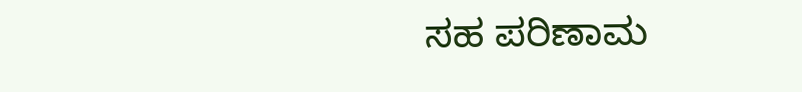ಸಹ ಪರಿಣಾಮ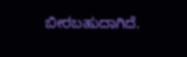ಬೀರಬಹುದಾಗಿದೆ.